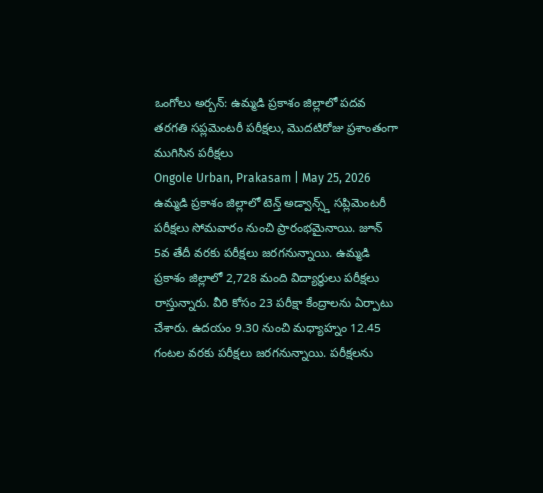ఒంగోలు అర్బన్: ఉమ్మడి ప్రకాశం జిల్లాలో పదవ తరగతి సప్లమెంటరీ పరీక్షలు, మొదటిరోజు ప్రశాంతంగా ముగిసిన పరీక్షలు
Ongole Urban, Prakasam | May 25, 2026
ఉమ్మడి ప్రకాశం జిల్లాలో టెన్త్ అడ్వాన్స్డ్ సప్లిమెంటరీ పరీక్షలు సోమవారం నుంచి ప్రారంభమైనాయి. జూన్ 5వ తేదీ వరకు పరీక్షలు జరగనున్నాయి. ఉమ్మడి ప్రకాశం జిల్లాలో 2,728 మంది విద్యార్థులు పరీక్షలు రాస్తున్నారు. వీరి కోసం 23 పరీక్షా కేంద్రాలను ఏర్పాటు చేశారు. ఉదయం 9.30 నుంచి మధ్యాహ్నం 12.45 గంటల వరకు పరీక్షలు జరగనున్నాయి. పరీక్షలను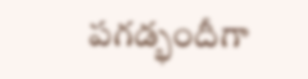పగడ్భందీగా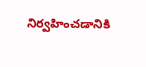నిర్వహించడానికి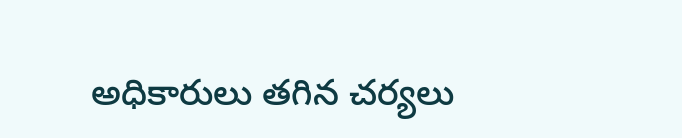అధికారులు తగిన చర్యలు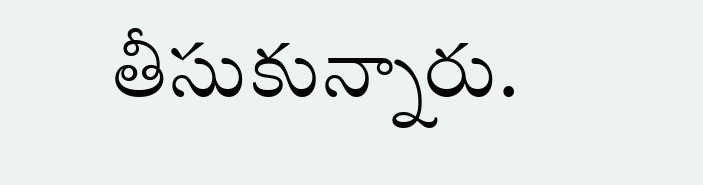తీసుకున్నారు.